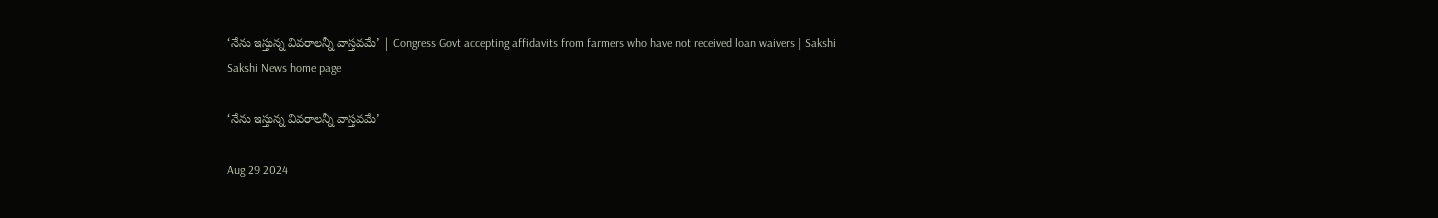‘నేను ఇస్తున్న వివరాలన్నీ వాస్తవమే’ | Congress Govt accepting affidavits from farmers who have not received loan waivers | Sakshi
Sakshi News home page

‘నేను ఇస్తున్న వివరాలన్నీ వాస్తవమే’

Aug 29 2024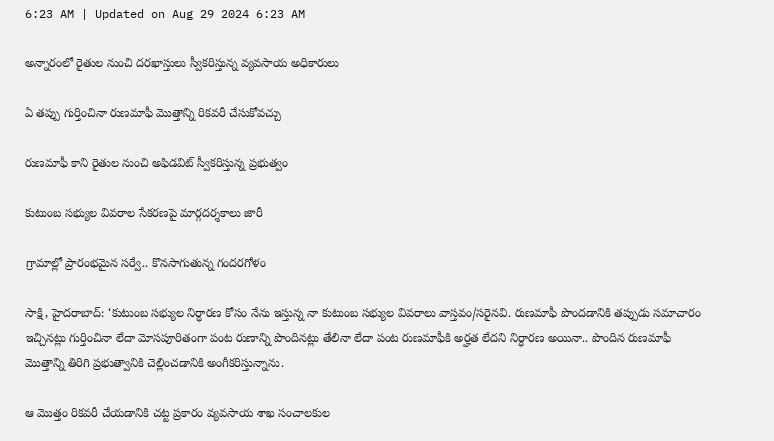6:23 AM | Updated on Aug 29 2024 6:23 AM

అన్నారంలో రైతుల నుంచి దరఖాస్తులు స్వీకరిస్తున్న వ్యవసాయ అధికారులు

ఏ తప్పు గుర్తించినా రుణమాఫీ మొత్తాన్ని రికవరీ చేసుకోవచ్చు

రుణమాఫీ కాని రైతుల నుంచి అఫిడవిట్‌ స్వీకరిస్తున్న ప్రభుత్వం

కుటుంబ సభ్యుల వివరాల సేకరణపై మార్గదర్శకాలు జారీ

గ్రామాల్లో ప్రారంభమైన సర్వే.. కొనసాగుతున్న గందరగోళం

సాక్షి, హైదరాబాద్‌: ‘కుటుంబ సభ్యుల నిర్ధారణ కోసం నేను ఇస్తున్న నా కుటుంబ సభ్యుల వివరాలు వాస్తవం/సరైనవి. రుణమాఫీ పొందడానికి తప్పుడు సమాచారం ఇచ్చినట్లు గుర్తించినా లేదా మోసపూరితంగా పంట రుణాన్ని పొందినట్లు తేలినా లేదా పంట రుణమాఫీకి అర్హత లేదని నిర్ధారణ అయినా.. పొందిన రుణమాఫీ మొత్తాన్ని తిరిగి ప్రభుత్వానికి చెల్లించడానికి అంగీకరిస్తున్నాను.

ఆ మొత్తం రికవరీ చేయడానికి చట్ట ప్రకారం వ్యవసాయ శాఖ సంచాలకుల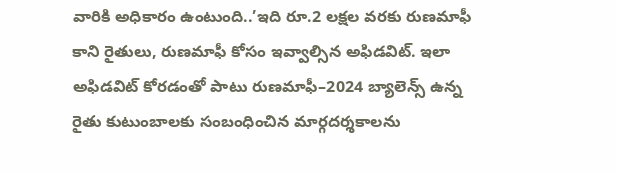వారికి అధికారం ఉంటుంది..’ఇది రూ.2 లక్షల వరకు రుణమాఫీ కాని రైతులు, రుణమాఫీ కోసం ఇవ్వాల్సిన అఫిడవిట్‌. ఇలా అఫిడవిట్‌ కోరడంతో పాటు రుణమాఫీ–2024 బ్యాలెన్స్‌ ఉన్న రైతు కుటుంబాలకు సంబంధించిన మార్గదర్శకాలను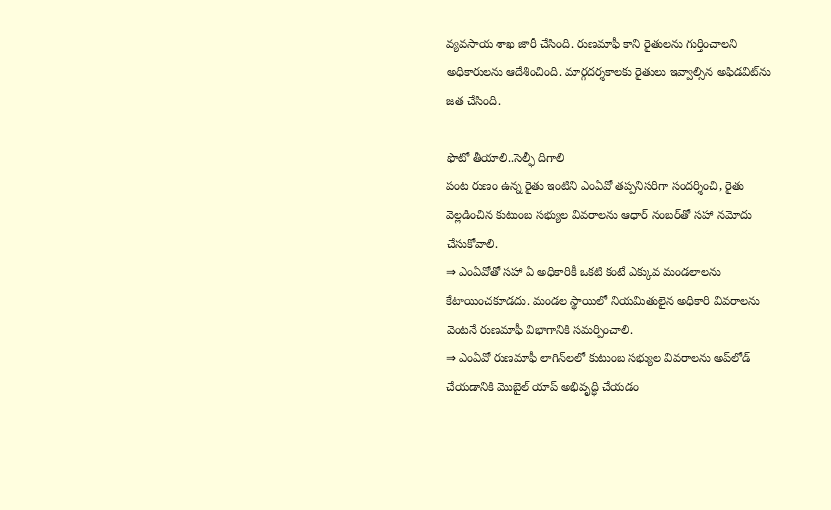వ్యవసాయ శాఖ జారీ చేసింది. రుణమాఫీ కాని రైతులను గుర్తించాలని అధికారులను ఆదేశించింది. మార్గదర్శకాలకు రైతులు ఇవ్వాల్సిన అఫిడవిట్‌ను జత చేసింది.

ఫొటో తీయాలి..సెల్ఫీ దిగాలి
పంట రుణం ఉన్న రైతు ఇంటిని ఎంఏవో తప్పనిసరిగా సందర్శించి, రైతు వెల్లడించిన కుటుంబ సభ్యుల వివరాలను ఆధార్‌ నంబర్‌తో సహా నమోదు చేసుకోవాలి.
⇒ ఎంఏవోతో సహా ఏ అధికారికీ ఒకటి కంటే ఎక్కువ మండలాలను కేటాయించకూడదు. మండల స్థాయిలో నియమితులైన అధికారి వివరాలను వెంటనే రుణమాఫీ విభాగానికి సమర్పించాలి.
⇒ ఎంఏవో రుణమాఫీ లాగిన్‌లలో కుటుంబ సభ్యుల వివరాలను అప్‌లోడ్‌ చేయడానికి మొబైల్‌ యాప్‌ అభివృద్ధి చేయడం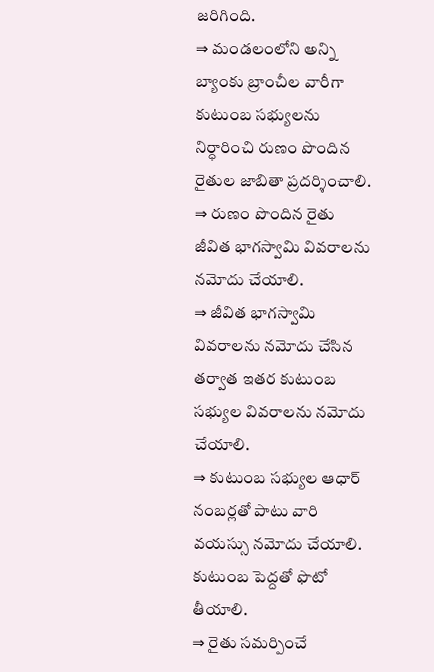జరిగింది.
⇒ మండలంలోని అన్ని బ్యాంకు బ్రాంచీల వారీగా కుటుంబ సభ్యులను నిర్ధారించి రుణం పొందిన రైతుల జాబితా ప్రదర్శించాలి.
⇒ రుణం పొందిన రైతు జీవిత భాగస్వామి వివరాలను నమోదు చేయాలి.
⇒ జీవిత భాగస్వామి వివరాలను నమోదు చేసిన తర్వాత ఇతర కుటుంబ సభ్యుల వివరాలను నమోదు చేయాలి.
⇒ కుటుంబ సభ్యుల ఆధార్‌ నంబర్లతో పాటు వారి వయస్సు నమోదు చేయాలి. కుటుంబ పెద్దతో ఫొటో తీయాలి.
⇒ రైతు సమర్పించే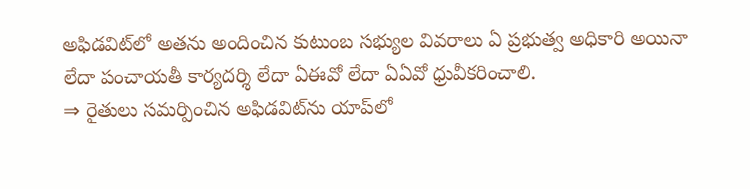అఫిడవిట్‌లో అతను అందించిన కుటుంబ సభ్యుల వివరాలు ఏ ప్రభుత్వ అధికారి అయినా లేదా పంచాయతీ కార్యదర్శి లేదా ఏఈవో లేదా ఏఏవో ధ్రువీకరించాలి.
⇒ రైతులు సమర్పించిన అఫిడవిట్‌ను యాప్‌లో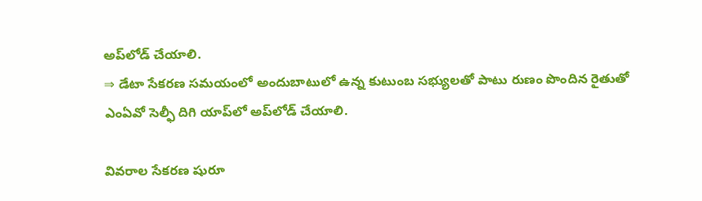అప్‌లోడ్‌ చేయాలి.
⇒ డేటా సేకరణ సమయంలో అందుబాటులో ఉన్న కుటుంబ సభ్యులతో పాటు రుణం పొందిన రైతుతో ఎంఏవో సెల్ఫీ దిగి యాప్‌లో అప్‌లోడ్‌ చేయాలి.

వివరాల సేకరణ షురూ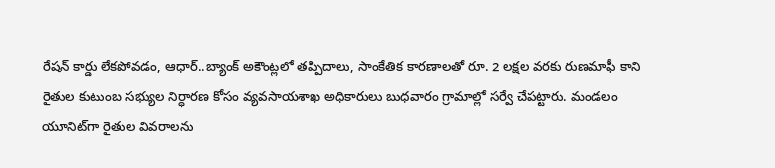రేషన్‌ కార్డు లేకపోవడం, ఆధార్‌..బ్యాంక్‌ అకౌంట్లలో తప్పిదాలు, సాంకేతిక కారణాలతో రూ. 2 లక్షల వరకు రుణమాఫీ కాని రైతుల కుటుంబ సభ్యుల నిర్ధారణ కోసం వ్యవసాయశాఖ అధికారులు బుధవారం గ్రామాల్లో సర్వే చేపట్టారు. మండలం యూనిట్‌గా రైతుల వివరాలను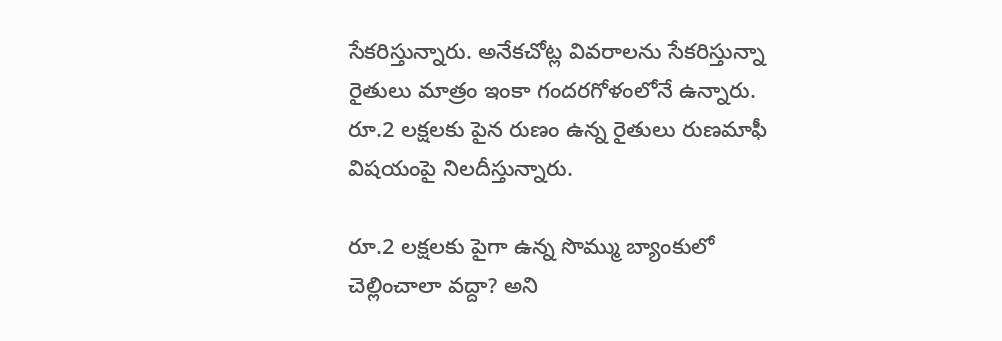సేకరిస్తున్నారు. అనేకచోట్ల వివరాలను సేకరిస్తున్నా రైతులు మాత్రం ఇంకా గందరగోళంలోనే ఉన్నారు. రూ.2 లక్షలకు పైన రుణం ఉన్న రైతులు రుణమాఫీ విషయంపై నిలదీస్తున్నారు.

రూ.2 లక్షలకు పైగా ఉన్న సొమ్ము బ్యాంకులో చెల్లించాలా వద్దా? అని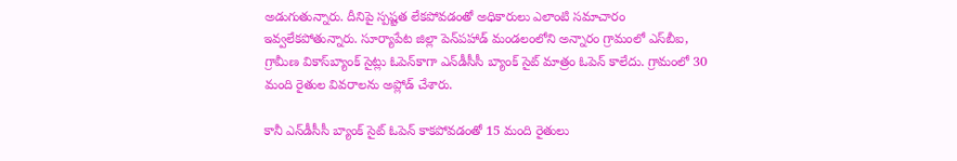అడుగుతున్నారు. దీనిపై స్పష్టత లేకపోవడంతో అధికారులు ఎలాంటి సమాచారం ఇవ్వలేకపోతున్నారు. సూర్యాపేట జిల్లా పెన్‌పహాడ్‌ మండలంలోని అన్నారం గ్రామంలో ఎస్‌బీఐ, గ్రామీణ వికాస్‌బ్యాంక్‌ సైట్లు ఓపెన్‌కాగా ఎన్‌డీసీసీ బ్యాంక్‌ సైట్‌ మాత్రం ఓపెన్‌ కాలేదు. గ్రామంలో 30 మంది రైతుల వివరాలను అప్లోడ్‌ చేశారు.

కానీ ఎన్‌డీసీసీ బ్యాంక్‌ సైట్‌ ఓపెన్‌ కాకపోవడంతో 15 మంది రైతులు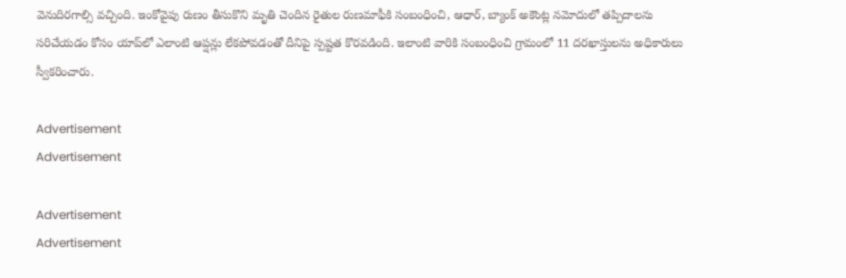వెనుదిరగాల్సి వచ్చింది. ఇంకోవైపు రుణం తీసుకొని మృతి చెందిన రైతుల రుణమాఫీకి సంబంధించి, ఆధార్, బ్యాంక్‌ అకౌంట్ల నమోదులో తప్పిదాలను సరిచేయడం కోసం యాప్‌లో ఎలాంటి ఆప్షన్లు లేకపోవడంతో దీనిపై స్పష్టత కొరవడింది. ఇలాంటి వారికి సంబంధించి గ్రామంలో 11 దరఖాస్తులను అధికారులు స్వీకరించారు.

Advertisement
Advertisement

Advertisement
Advertisement